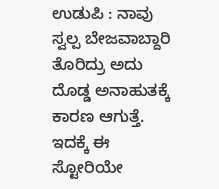ಉಡುಪಿ : ನಾವು ಸ್ವಲ್ಪ ಬೇಜವಾಬ್ದಾರಿ ತೊರಿದ್ರು ಅದು ದೊಡ್ಡ ಅನಾಹುತಕ್ಕೆ ಕಾರಣ ಆಗುತ್ತೆ. ಇದಕ್ಕೆ ಈ ಸ್ಟೋರಿಯೇ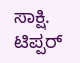ಸಾಕ್ಷಿ. ಟಿಪ್ಪರ್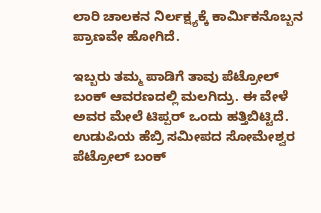ಲಾರಿ ಚಾಲಕನ ನಿರ್ಲಕ್ಷ್ಯಕ್ಕೆ ಕಾರ್ಮಿಕನೊಬ್ಬನ ಪ್ರಾಣವೇ ಹೋಗಿದೆ.

ಇಬ್ಬರು ತಮ್ಮ ಪಾಡಿಗೆ ತಾವು ಪೆಟ್ರೋಲ್ ಬಂಕ್ ಆವರಣದಲ್ಲಿ ಮಲಗಿದ್ರು. ಈ ವೇಳೆ ಅವರ ಮೇಲೆ ಟಿಪ್ಪರ್ ಒಂದು ಹತ್ತಿಬಿಟ್ಟಿದೆ.
ಉಡುಪಿಯ ಹೆಬ್ರಿ ಸಮೀಪದ ಸೋಮೇಶ್ವರ ಪೆಟ್ರೋಲ್ ಬಂಕ್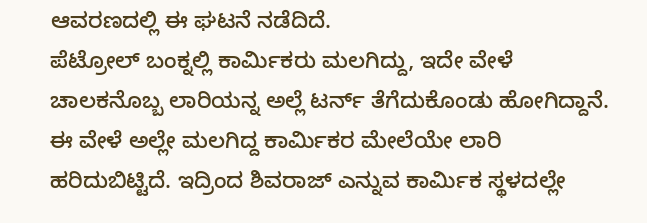ಆವರಣದಲ್ಲಿ ಈ ಘಟನೆ ನಡೆದಿದೆ.
ಪೆಟ್ರೋಲ್ ಬಂಕ್ನಲ್ಲಿ ಕಾರ್ಮಿಕರು ಮಲಗಿದ್ದು, ಇದೇ ವೇಳೆ ಚಾಲಕನೊಬ್ಬ ಲಾರಿಯನ್ನ ಅಲ್ಲೆ ಟರ್ನ್ ತೆಗೆದುಕೊಂಡು ಹೋಗಿದ್ದಾನೆ. ಈ ವೇಳೆ ಅಲ್ಲೇ ಮಲಗಿದ್ದ ಕಾರ್ಮಿಕರ ಮೇಲೆಯೇ ಲಾರಿ ಹರಿದುಬಿಟ್ಟಿದೆ. ಇದ್ರಿಂದ ಶಿವರಾಜ್ ಎನ್ನುವ ಕಾರ್ಮಿಕ ಸ್ಥಳದಲ್ಲೇ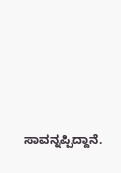ಸಾವನ್ನಪ್ಪಿದ್ದಾನೆ.